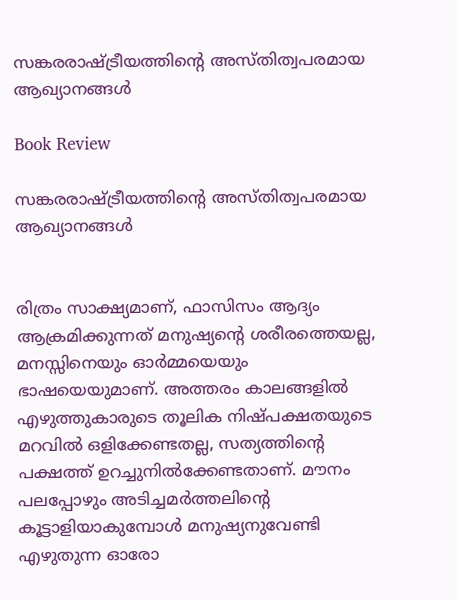സങ്കരരാഷ്ട്രീയത്തിൻ്റെ അസ്തിത്വപരമായ ആഖ്യാനങ്ങൾ

Book Review

സങ്കരരാഷ്ട്രീയത്തിൻ്റെ അസ്തിത്വപരമായ ആഖ്യാനങ്ങൾ


രിത്രം സാക്ഷ്യമാണ്, ഫാസിസം ആദ്യം ആക്രമിക്കുന്നത് മനുഷ്യന്റെ ശരീരത്തെയല്ല, മനസ്സിനെയും ഓർമ്മയെയും ഭാഷയെയുമാണ്. അത്തരം കാലങ്ങളിൽ എഴുത്തുകാരുടെ തൂലിക നിഷ്പക്ഷതയുടെ മറവിൽ ഒളിക്കേണ്ടതല്ല, സത്യത്തിന്റെ പക്ഷത്ത് ഉറച്ചുനിൽക്കേണ്ടതാണ്. മൗനം പലപ്പോഴും അടിച്ചമർത്തലിന്റെ കൂട്ടാളിയാകുമ്പോൾ മനുഷ്യനുവേണ്ടി എഴുതുന്ന ഓരോ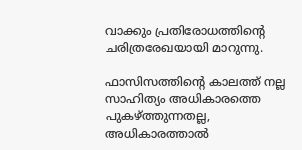വാക്കും പ്രതിരോധത്തിന്റെ ചരിത്രരേഖയായി മാറുന്നു.

ഫാസിസത്തിന്റെ കാലത്ത് നല്ല സാഹിത്യം അധികാരത്തെ പുകഴ്ത്തുന്നതല്ല, അധികാരത്താൽ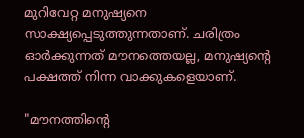മുറിവേറ്റ മനുഷ്യനെ സാക്ഷ്യപ്പെടുത്തുന്നതാണ്. ചരിത്രം ഓർക്കുന്നത് മൗനത്തെയല്ല, മനുഷ്യന്റെ പക്ഷത്ത് നിന്ന വാക്കുകളെയാണ്.

"മൗനത്തിൻ്റെ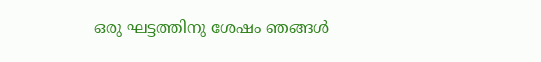ഒരു ഘട്ടത്തിനു ശേഷം ഞങ്ങൾ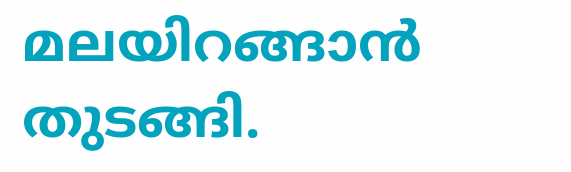മലയിറങ്ങാൻ തുടങ്ങി.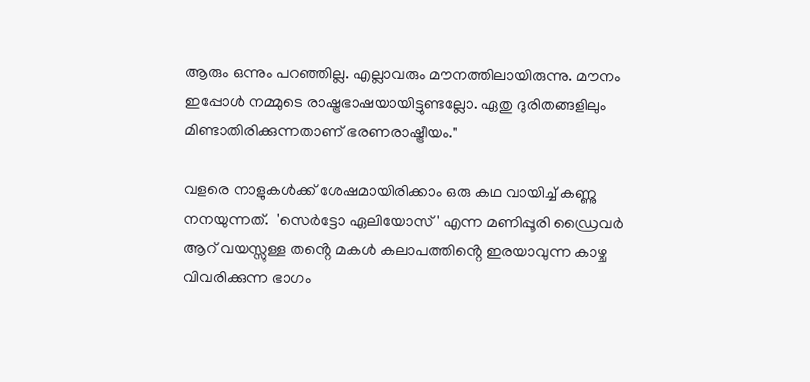ആരും ഒന്നും പറഞ്ഞില്ല. എല്ലാവരും മൗനത്തിലായിരുന്നു. മൗനം ഇപ്പോൾ നമ്മുടെ രാഷ്ട്രഭാഷയായിട്ടുണ്ടല്ലോ. ഏതു ദുരിതങ്ങളിലും മിണ്ടാതിരിക്കുന്നതാണ് ഭരണരാഷ്ട്രീയം."

വളരെ നാളുകൾക്ക് ശേഷമായിരിക്കാം ഒരു കഥ വായിച്ച് കണ്ണു നനയുന്നത്.  'സെർട്ടോ ഏലിയോസ് ' എന്ന മണിപ്പൂരി ഡ്രൈവർ ആറ് വയസ്സുള്ള തൻ്റെ മകൾ കലാപത്തിൻ്റെ ഇരയാവുന്ന കാഴ്ച വിവരിക്കുന്ന ഭാഗം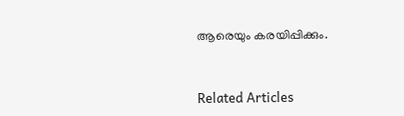ആരെയും കരയിപ്പിക്കും.


Related Articles